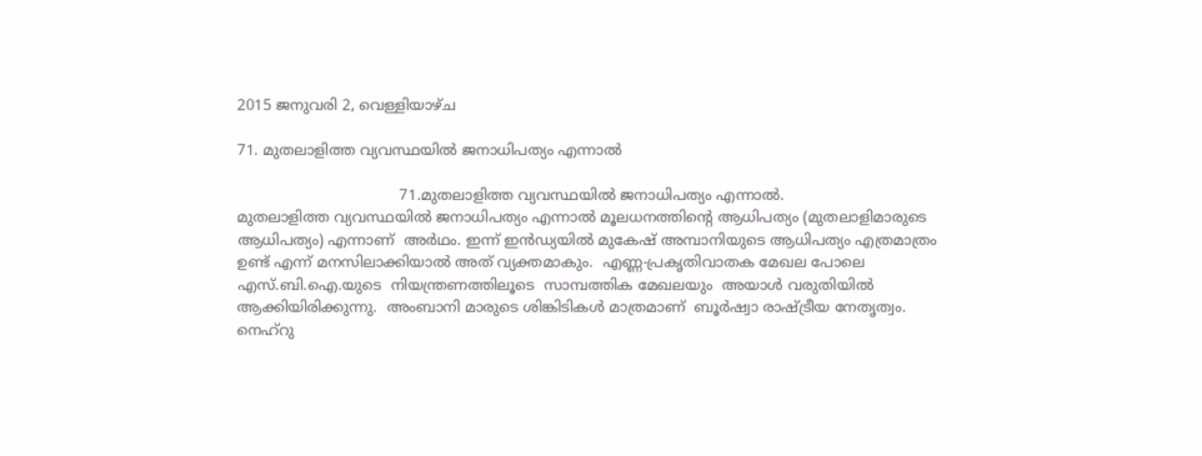2015 ജനുവരി 2, വെള്ളിയാഴ്‌ച

71. മുതലാളിത്ത വ്യവസ്ഥയിൽ ജനാധിപത്യം എന്നാൽ

                                   71.മുതലാളിത്ത വ്യവസ്ഥയിൽ ജനാധിപത്യം എന്നാൽ.                                        മുതലാളിത്ത വ്യവസ്ഥയിൽ ജനാധിപത്യം എന്നാൽ മൂലധനത്തിന്റെ ആധിപത്യം (മുതലാളിമാരുടെ ആധിപത്യം) എന്നാണ്  അർഥം. ഇന്ന് ഇൻഡ്യയിൽ മുകേഷ് അമ്പാനിയുടെ ആധിപത്യം എത്രമാത്രം ഉണ്ട് എന്ന് മനസിലാക്കിയാൽ അത് വ്യക്തമാകും.  എണ്ണ-പ്രകൃതിവാതക മേഖല പോലെ  എസ്.ബി.ഐ.യുടെ  നിയന്ത്രണത്തിലൂടെ  സാമ്പത്തിക മേഖലയും  അയാൾ വരുതിയിൽ ആക്കിയിരിക്കുന്നു.  അംബാനി മാരുടെ ശിങ്കിടികൾ മാത്രമാണ്  ബൂർഷ്വാ രാഷ്ട്രീയ നേതൃത്വം.  നെഹ്‌റു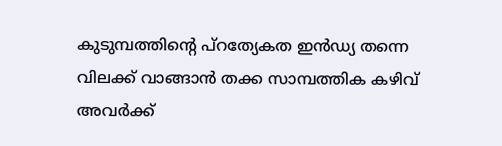കുടുമ്പത്തിന്റെ പ്റത്യേകത ഇൻഡ്യ തന്നെ വിലക്ക് വാങ്ങാൻ തക്ക സാമ്പത്തിക കഴിവ്  അവർക്ക്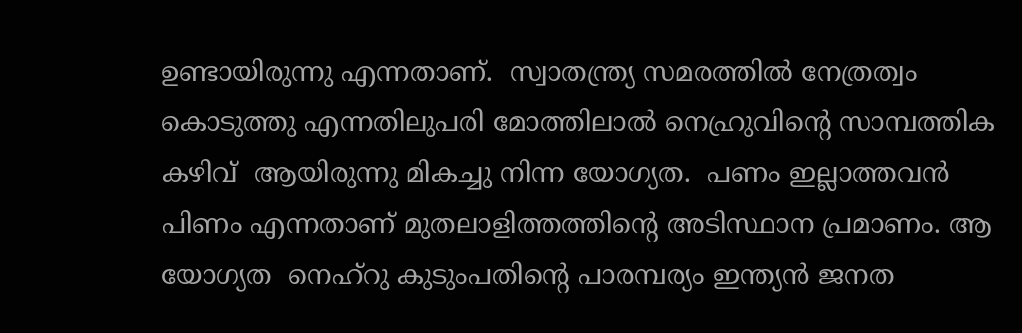ഉണ്ടായിരുന്നു എന്നതാണ്.  സ്വാതന്ത്ര്യ സമരത്തിൽ നേത്രത്വം കൊടുത്തു എന്നതിലുപരി മോത്തിലാൽ നെഹ്രുവിന്റെ സാമ്പത്തിക  കഴിവ്  ആയിരുന്നു മികച്ചു നിന്ന യോഗ്യത.  പണം ഇല്ലാത്തവൻ  പിണം എന്നതാണ് മുതലാളിത്തത്തിന്റെ അടിസ്ഥാന പ്രമാണം. ആ യോഗ്യത  നെഹ്‌റു കുടുംപതിന്റെ പാരമ്പര്യം ഇന്ത്യൻ ജനത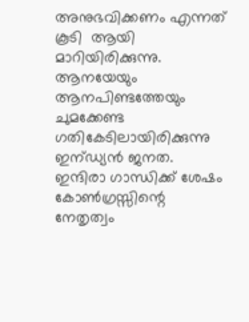അനുഭവിക്കണം എന്നത് കൂടി  ആയി  മാറിയിരിക്കുന്നു. ആനയേയും  ആനപിണ്ടത്തേയും ചുമക്കേണ്ട ഗതികേടിലായിരിക്കുന്നു ഇന്ഡ്യൻ ജനത.  ഇന്ദിരാ ഗാന്ധിക്ക് ശേഷം കോണ്‍ഗ്രസ്സിന്റെ നേതൃത്വം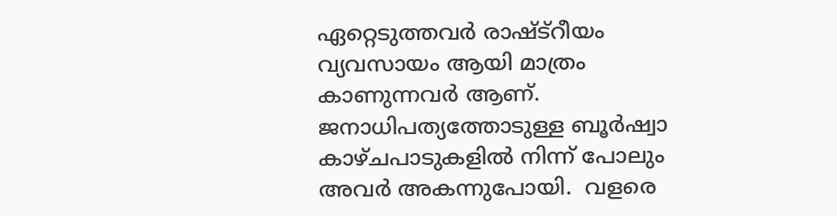ഏറ്റെടുത്തവർ രാഷ്ട്റീയം  വ്യവസായം ആയി മാത്രം കാണുന്നവർ ആണ്. ജനാധിപത്യത്തോടുള്ള ബൂർഷ്വാ  കാഴ്ചപാടുകളിൽ നിന്ന് പോലും അവർ അകന്നുപോയി.  വളരെ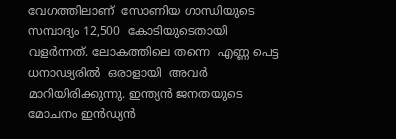വേഗത്തിലാണ്  സോണിയ ഗാന്ധിയുടെ സമ്പാദ്യം 12,500  കോടിയുടെതായി  വളർന്നത്‌. ലോകത്തിലെ തന്നെ  എണ്ണ പെട്ട  ധനാഢ്യരിൽ  ഒരാളായി  അവർ  മാറിയിരിക്കുന്നു. ഇന്ത്യൻ ജനതയുടെ മോചനം ഇൻഡ്യൻ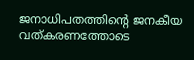ജനാധിപതത്തിന്റെ ജനകീയ വത്കരണത്തോടെ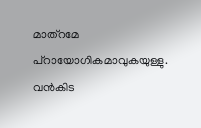മാത്റമേ പ്റായോഗികമാവുകയുള്ളു. വൻകിട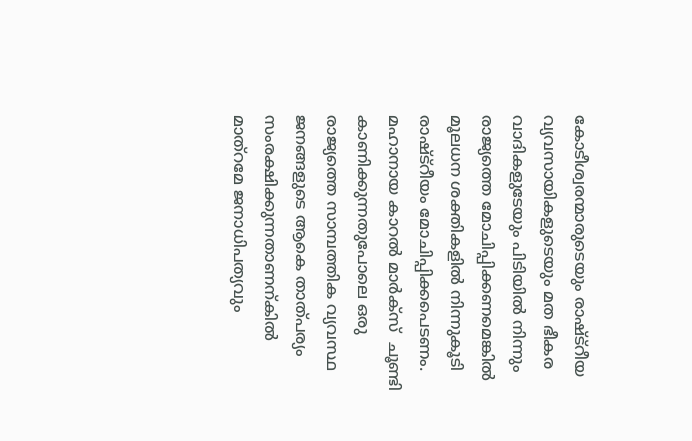കോടീശ്വരന്മാരുടെയും രാഷ്ട്റീയ വ്യവസായികളുടെയും മത ഭീകര വാദികളുടേയും പിടിയിൽ നിന്നും രാജ്യത്തെ മോചിപ്പിക്കണമെങ്കിൽ  മൂലധന ശക്തികളിൽ നിന്നുകൂടി രാഷ്ട്റീയം മോചിപ്പിക്കപെടണം. മഹാനായ കാറൽ മാർക്സ്  ചൂണ്ടി കാണിക്കുന്നതുപോലെ ഒരു രാജ്യത്തെ സാമ്പത്തിക വ്യവസ്ഥ ജനങ്ങളുടെ ആകെ താത്പര്യം സംരക്ഷിക്കുന്നതാണന്കിൽ മാത്റമേ ജനാധിപത്യവും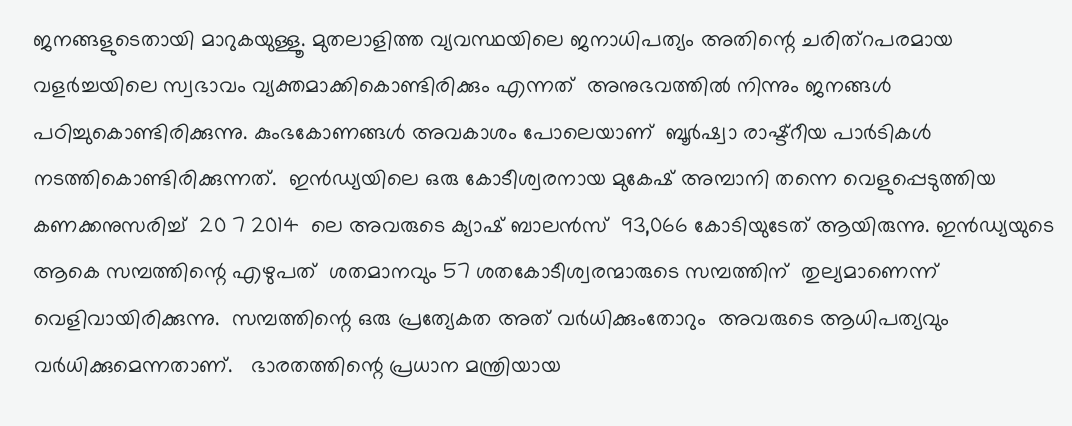ജനങ്ങളുടെതായി മാറുകയുള്ളൂ. മുതലാളിത്ത വ്യവസ്ഥയിലെ ജനാധിപത്യം അതിന്റെ ചരിത്റപരമായ വളർച്ചയിലെ സ്വഭാവം വ്യക്തമാക്കികൊണ്ടിരിക്കും എന്നത്  അനുഭവത്തിൽ നിന്നും ജനങ്ങൾ   പഠിച്ചുകൊണ്ടിരിക്കുന്നു. കുംഭകോണങ്ങൾ അവകാശം പോലെയാണ്  ബൂർഷ്വാ രാഷ്ട്റീയ പാർടികൾ നടത്തികൊണ്ടിരിക്കുന്നത്.  ഇൻഡ്യയിലെ ഒരു കോടീശ്വരനായ മുകേഷ് അമ്പാനി തന്നെ വെളുപ്പെടുത്തിയ കണക്കനുസരിച്ച്  20 7 2014  ലെ അവരുടെ ക്യാഷ് ബാലൻസ്  93,066 കോടിയുടേത് ആയിരുന്നു. ഇൻഡ്യയുടെ ആകെ സമ്പത്തിന്റെ എഴുപത്‌  ശതമാനവും 57 ശതകോടീശ്വരന്മാരുടെ സമ്പത്തിന്  തുല്യമാണെന്ന്  വെളിവായിരിക്കുന്നു.  സമ്പത്തിന്റെ ഒരു പ്രത്യേകത അത് വർധിക്കുംതോറും  അവരുടെ ആധിപത്യവും വർധിക്കുമെന്നതാണ്.   ഭാരതത്തിന്റെ പ്രധാന മന്ത്രിയായ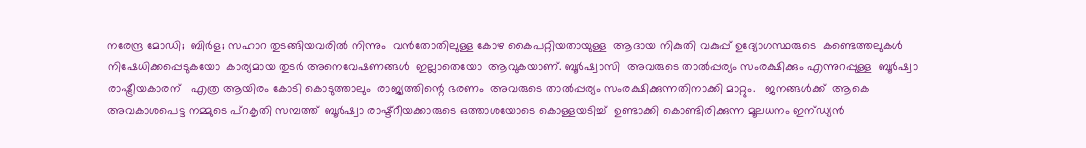നരേന്ദ്ര മോഡി;  ബിർള; സഹാറ തുടങ്ങിയവരിൽ നിന്നും  വൻതോതിലുള്ള കോഴ കൈപറ്റിയതായുള്ള  ആദായ നികുതി വകുപ്പ് ഉദ്യോഗസ്ഥരുടെ  കണ്ടെത്തലുകൾ  നിഷേധിക്കപ്പെടുകയോ  കാര്യമായ തുടർ അനെവേഷണങ്ങൾ  ഇല്ലാതെയോ  ആവുകയാണ്. ബൂർഷ്വാസി  അവരുടെ താൽപ്പര്യം സംരക്ഷിക്കും എന്നുറപ്പുള്ള  ബൂർഷ്വാ രാഷ്ട്രീയകാരന്   എത്ര ആയിരം കോടി കൊടുത്താലും  രാജ്യത്തിന്റെ ഭരണം  അവരുടെ താൽപ്പര്യം സംരക്ഷിക്കുന്നതിനാക്കി മാറ്റും.   ജനങ്ങൾക്ക്  ആകെ അവകാശപെട്ട നമ്മുടെ പ്റകൃതി സമ്പത്ത്  ബൂർഷ്വാ രാഷ്ട്റീയക്കാരുടെ ഒത്താശയോടെ കൊള്ളയടിച്ച്  ഉണ്ടാക്കി കൊണ്ടിരിക്കുന്ന മൂലധനം ഇന്ഡ്യൻ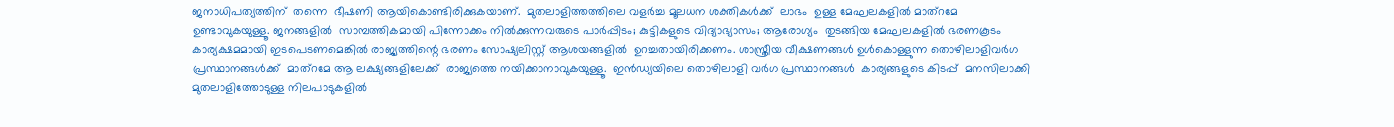ജനാധിപത്യത്തിന്  തന്നെ  ഭീഷണി ആയികൊണ്ടിരിക്കുകയാണ്.  മുതലാളിത്തത്തിലെ വളർച്ച മൂലധന ശക്തികൾക്ക്  ലാഭം  ഉള്ള മേഘലകളിൽ മാത്റമേ ഉണ്ടാവുകയുള്ളൂ. ജനങ്ങളിൽ  സാമ്പത്തികമായി പിന്നോക്കം നിൽക്കുന്നവരുടെ പാർപ്പിടം; കുട്ടികളുടെ വിദ്യാഭ്യാസം; ആരോഗ്യം  തുടങ്ങിയ മേഘലകളിൽ ഭരണകൂടം കാര്യക്ഷമമായി ഇടപെടണമെങ്കിൽ രാജ്യത്തിന്റെ ഭരണം സോഷ്യലിസ്റ്റ് ആശയങ്ങളിൽ  ഉറച്ചതായിരിക്കണം. ശാസ്ത്രീയ വീക്ഷണങ്ങൾ ഉൾകൊള്ളുന്ന തൊഴിലാളിവർഗ പ്രസ്ഥാനങ്ങൾക്ക്‌  മാത്റമേ ആ ലക്ഷ്യങ്ങളിലേക്ക്  രാജ്യത്തെ നയിക്കാനാവുകയുള്ളൂ.  ഇൻഡ്യയിലെ തൊഴിലാളി വർഗ പ്രസ്ഥാനങ്ങൾ  കാര്യങ്ങളുടെ കിടപ്പ്  മനസിലാക്കി മുതലാളിത്തോടുള്ള നിലപാടുകളിൽ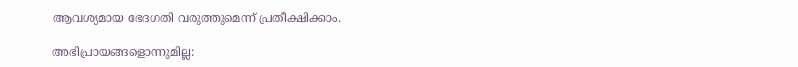ആവശ്യമായ ഭേദഗതി വരുത്തുമെന്ന് പ്രതീക്ഷിക്കാം.

അഭിപ്രായങ്ങളൊന്നുമില്ല: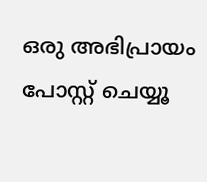ഒരു അഭിപ്രായം പോസ്റ്റ് ചെയ്യൂ